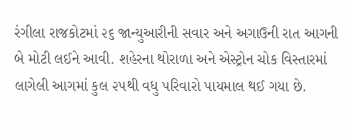રંગીલા રાજકોટમાં ૨૬ જાન્યુઆરીની સવાર અને અગાઉની રાત આગની બે મોટી લઈને આવી. શહેરના થોરાળા અને એસ્ટ્રોન ચોક વિસ્તારમાં લાગેલી આગમાં કુલ ૨૫થી વધુ પરિવારો પાયમાલ થઈ ગયા છે.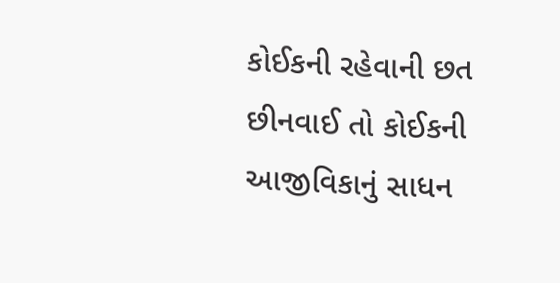કોઈકની રહેવાની છત છીનવાઈ તો કોઈકની આજીવિકાનું સાધન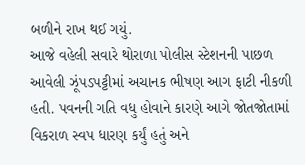બળીને રાખ થઈ ગયું.
આજે વહેલી સવારે થોરાળા પોલીસ સ્ટેશનની પાછળ આવેલી ઝૂંપડપટ્ટીમાં અચાનક ભીષણ આગ ફાટી નીકળી હતી. પવનની ગતિ વધુ હોવાને કારણે આગે જોતજોતામાં વિકરાળ સ્વપ ધારણ કર્યું હતું અને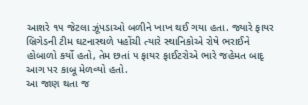આશરે ૧૫ જેટલા ઝૂંપડાઓ બળીને ખાખ થઈ ગયા હતા. જ્યારે ફાયર બ્રિગેડની ટીમ ઘટનાસ્થળે પહોંચી ત્યારે સ્થાનિકોએ રોષે ભરાઈને હોબાળો કર્યો હતો, તેમ છતાં ૫ ફાયર ફાઈટરોએ ભારે જહેમત બાદૃ આગ પર કાબૂ મેળવ્યો હતો.
આ જાણ થતા જ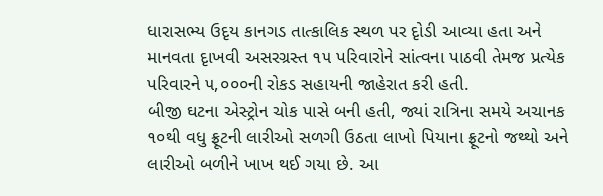ધારાસભ્ય ઉદૃય કાનગડ તાત્કાલિક સ્થળ પર દૃોડી આવ્યા હતા અને માનવતા દૃાખવી અસરગ્રસ્ત ૧૫ પરિવારોને સાંત્વના પાઠવી તેમજ પ્રત્યેક પરિવારને ૫,૦૦૦ની રોકડ સહાયની જાહેરાત કરી હતી.
બીજી ઘટના એસ્ટ્રોન ચોક પાસે બની હતી, જ્યાં રાત્રિના સમયે અચાનક ૧૦થી વધુ ફ્રૂટની લારીઓ સળગી ઉઠતા લાખો પિયાના ફ્રૂટનો જથ્થો અને લારીઓ બળીને ખાખ થઈ ગયા છે. આ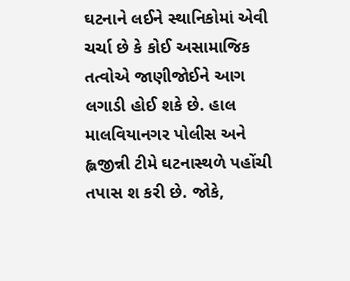ઘટનાને લઈને સ્થાનિકોમાં એવી ચર્ચા છે કે કોઈ અસામાજિક તત્વોએ જાણીજોઈને આગ લગાડી હોઈ શકે છે. હાલ માલવિયાનગર પોલીસ અને હ્લજીન્ની ટીમે ઘટનાસ્થળે પહોંચી તપાસ શ કરી છે. જોકે,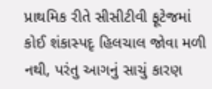પ્રાથમિક રીતે સીસીટીવી ફૂટેજમાં કોઈ શંકાસ્પદૃ હિલચાલ જોવા મળી નથી, પરંતુ આગનું સાચું કારણ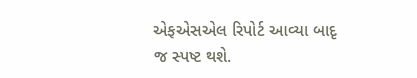એફએસએલ રિપોર્ટ આવ્યા બાદૃ જ સ્પષ્ટ થશે.